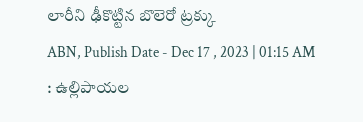లారీని ఢీకొట్టిన బొలెరో ట్రక్కు
ABN, Publish Date - Dec 17 , 2023 | 01:15 AM
: ఉల్లిపాయల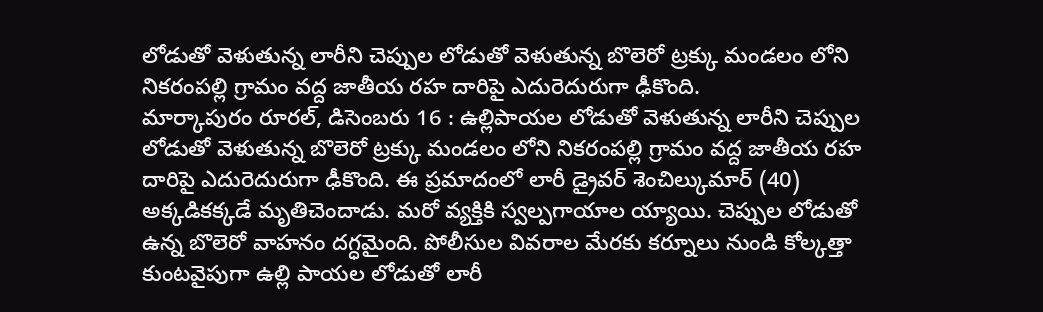లోడుతో వెళుతున్న లారీని చెప్పుల లోడుతో వెళుతున్న బొలెరో ట్రక్కు మండలం లోని నికరంపల్లి గ్రామం వద్ద జాతీయ రహ దారిపై ఎదురెదురుగా ఢీకొంది.
మార్కాపురం రూరల్, డిసెంబరు 16 : ఉల్లిపాయల లోడుతో వెళుతున్న లారీని చెప్పుల లోడుతో వెళుతున్న బొలెరో ట్రక్కు మండలం లోని నికరంపల్లి గ్రామం వద్ద జాతీయ రహ దారిపై ఎదురెదురుగా ఢీకొంది. ఈ ప్రమాదంలో లారీ డ్రైవర్ శెంచిల్కుమార్ (40) అక్కడికక్కడే మృతిచెందాడు. మరో వ్యక్తికి స్వల్పగాయాల య్యాయి. చెప్పుల లోడుతో ఉన్న బొలెరో వాహనం దగ్ధమైంది. పోలీసుల వివరాల మేరకు కర్నూలు నుండి కోల్కత్తా కుంటవైపుగా ఉల్లి పాయల లోడుతో లారీ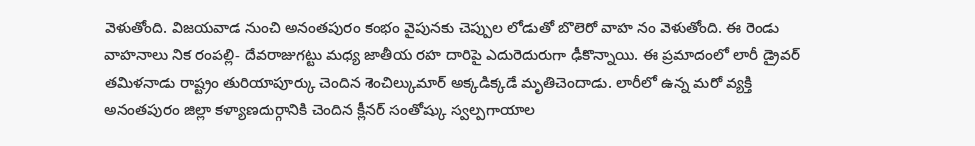వెళుతోంది. విజయవాడ నుంచి అనంతపురం కంభం వైపునకు చెప్పుల లోడుతో బొలెరో వాహ నం వెళుతోంది. ఈ రెండు వాహనాలు నిక రంపల్లి- దేవరాజుగట్టు మధ్య జాతీయ రహ దారిపై ఎదురెదురుగా ఢీకొన్నాయి. ఈ ప్రమాదంలో లారీ డ్రైవర్ తమిళనాడు రాష్ట్రం తురియాపూర్కు చెందిన శెంచిల్కుమార్ అక్కడిక్కడే మృతిచెందాడు. లారీలో ఉన్న మరో వ్యక్తి అనంతపురం జిల్లా కళ్యాణదుర్గానికి చెందిన క్లీనర్ సంతోష్కు స్వల్పగాయాల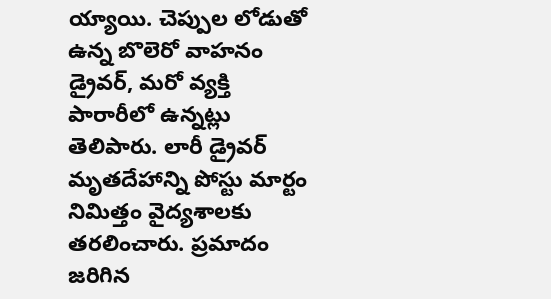య్యాయి. చెప్పుల లోడుతో ఉన్న బొలెరో వాహనం డ్రైవర్, మరో వ్యక్తి పారారీలో ఉన్నట్లు తెలిపారు. లారీ డ్రైవర్ మృతదేహాన్ని పోస్టు మార్టం నిమిత్తం వైద్యశాలకు తరలించారు. ప్రమాదం జరిగిన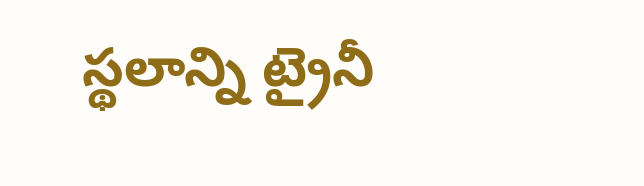స్థలాన్ని ట్రైనీ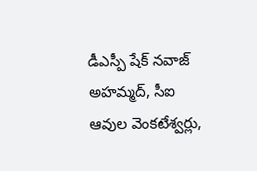డీఎస్పీ షేక్ నవాజ్ అహమ్మద్, సీఐ ఆవుల వెంకటేశ్వర్లు,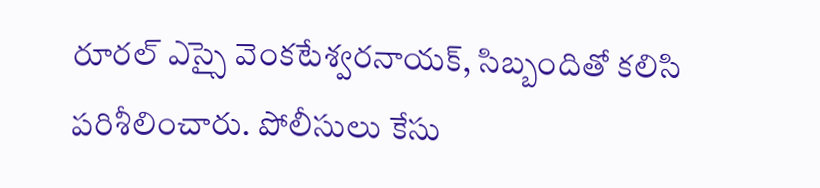రూరల్ ఎస్సై వెంకటేశ్వరనాయక్, సిబ్బందితో కలిసి పరిశీలించారు. పోలీసులు కేసు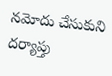నమోదు చేసుకుని దర్యాప్తు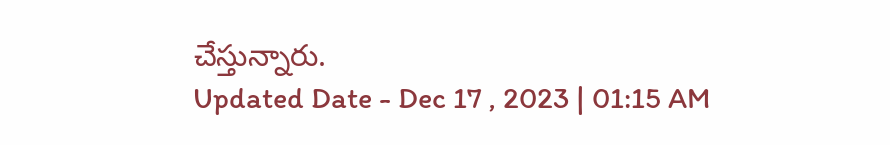చేస్తున్నారు.
Updated Date - Dec 17 , 2023 | 01:15 AM